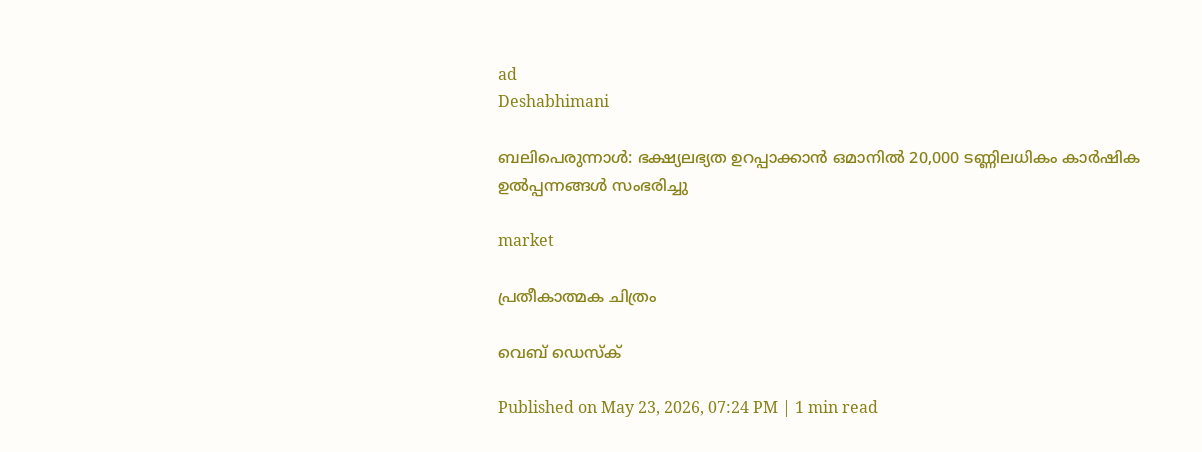ad
Deshabhimani

ബലിപെരുന്നാൾ: ഭക്ഷ്യലഭ്യത ഉറപ്പാക്കാൻ ഒമാനിൽ 20,000 ടണ്ണിലധികം കാർഷിക ഉൽപ്പന്നങ്ങൾ സംഭരിച്ചു

market

പ്രതീകാത്മക ചിത്രം

വെബ് ഡെസ്ക്

Published on May 23, 2026, 07:24 PM | 1 min read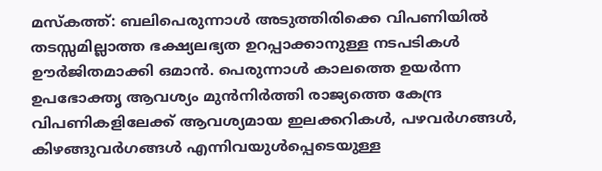മസ്‌കത്ത്‌: ബലിപെരുന്നാൾ അടുത്തിരിക്കെ വിപണിയിൽ തടസ്സമില്ലാത്ത ഭക്ഷ്യലഭ്യത ഉറപ്പാക്കാനുള്ള നടപടികൾ ഊർജിതമാക്കി ഒമാൻ. പെരുന്നാൾ കാലത്തെ ഉയർന്ന ഉപഭോക്തൃ ആവശ്യം മുൻനിർത്തി രാജ്യത്തെ കേന്ദ്ര വിപണികളിലേക്ക് ആവശ്യമായ ഇലക്കറികൾ, പഴവർഗങ്ങൾ, കിഴങ്ങുവർഗങ്ങൾ എന്നിവയുൾപ്പെടെയുള്ള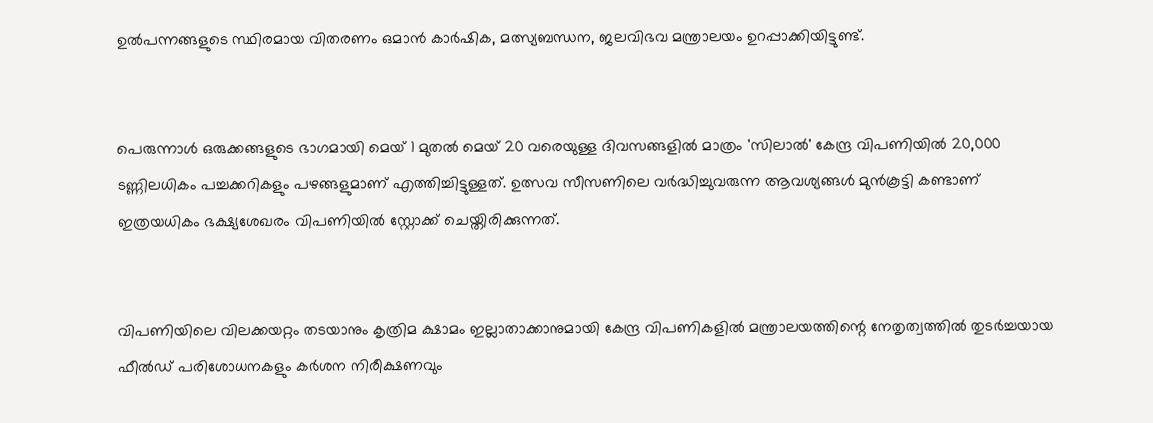ഉൽ‌പന്നങ്ങളുടെ സ്ഥിരമായ വിതരണം ഒമാൻ കാർഷിക, മത്സ്യബന്ധന, ജലവിഭവ മന്ത്രാലയം ഉറപ്പാക്കിയിട്ടുണ്ട്.


പെരുന്നാൾ ഒരുക്കങ്ങളുടെ ഭാഗമായി മെയ് 1 മുതൽ മെയ് 20 വരെയുള്ള ദിവസങ്ങളിൽ മാത്രം 'സിലാൽ' കേന്ദ്ര വിപണിയിൽ 20,000 ടണ്ണിലധികം പച്ചക്കറികളും പഴങ്ങളുമാണ് എത്തിച്ചിട്ടുള്ളത്. ഉത്സവ സീസണിലെ വർദ്ധിച്ചുവരുന്ന ആവശ്യങ്ങൾ മുൻകൂട്ടി കണ്ടാണ് ഇത്രയധികം ഭക്ഷ്യശേഖരം വിപണിയിൽ സ്റ്റോക്ക് ചെയ്തിരിക്കുന്നത്.


വിപണിയിലെ വിലക്കയറ്റം തടയാനും കൃത്രിമ ക്ഷാമം ഇല്ലാതാക്കാനുമായി കേന്ദ്ര വിപണികളിൽ മന്ത്രാലയത്തിന്റെ നേതൃത്വത്തിൽ തുടർച്ചയായ ഫീൽഡ് പരിശോധനകളും കർശന നിരീക്ഷണവും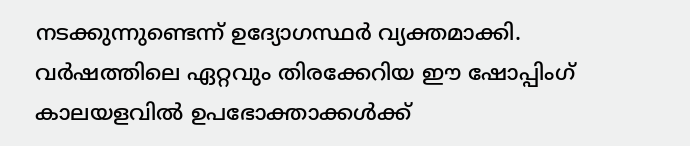നടക്കുന്നുണ്ടെന്ന് ഉദ്യോഗസ്ഥർ വ്യക്തമാക്കി. വർഷത്തിലെ ഏറ്റവും തിരക്കേറിയ ഈ ഷോപ്പിംഗ് കാലയളവിൽ ഉപഭോക്താക്കൾക്ക്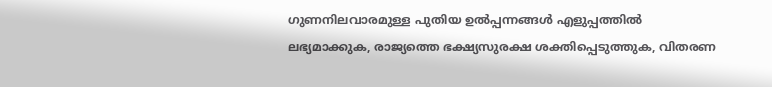ഗുണനിലവാരമുള്ള പുതിയ ഉൽപ്പന്നങ്ങൾ എളുപ്പത്തിൽ ലഭ്യമാക്കുക, രാജ്യത്തെ ഭക്ഷ്യസുരക്ഷ ശക്തിപ്പെടുത്തുക, വിതരണ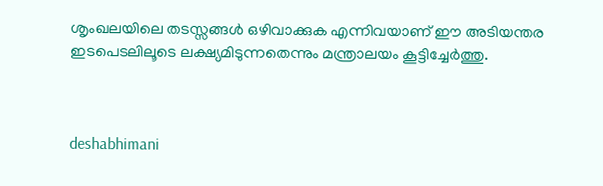ശൃംഖലയിലെ തടസ്സങ്ങൾ ഒഴിവാക്കുക എന്നിവയാണ് ഈ അടിയന്തര ഇടപെടലിലൂടെ ലക്ഷ്യമിടുന്നതെന്നും മന്ത്രാലയം കൂട്ടിച്ചേർത്തു.



deshabhimani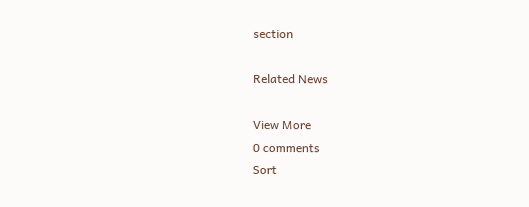section

Related News

View More
0 comments
Sort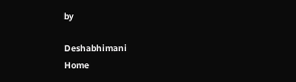by

Deshabhimani
Home